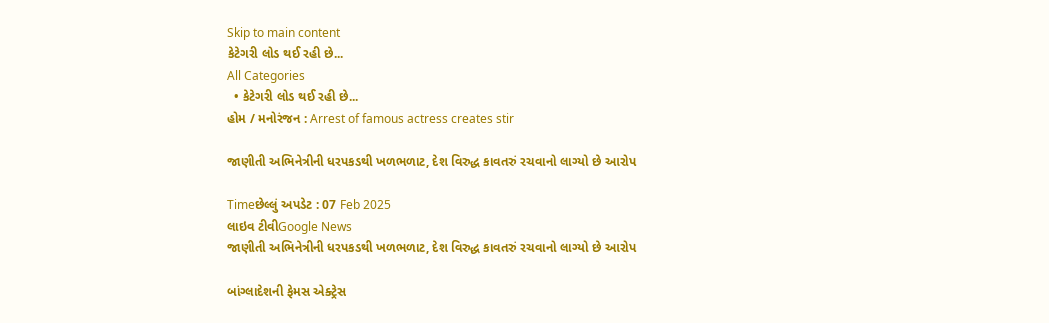Skip to main content
કેટેગરી લોડ થઈ રહી છે...
All Categories
  • કેટેગરી લોડ થઈ રહી છે...
હોમ / મનોરંજન : Arrest of famous actress creates stir

જાણીતી અભિનેત્રીની ધરપકડથી ખળભળાટ, દેશ વિરુદ્ધ કાવતરું રચવાનો લાગ્યો છે આરોપ

Timeછેલ્લું અપડેટ : 07 Feb 2025
લાઇવ ટીવીGoogle News
જાણીતી અભિનેત્રીની ધરપકડથી ખળભળાટ, દેશ વિરુદ્ધ કાવતરું રચવાનો લાગ્યો છે આરોપ

બાંગ્લાદેશની ફેમસ એક્ટ્રેસ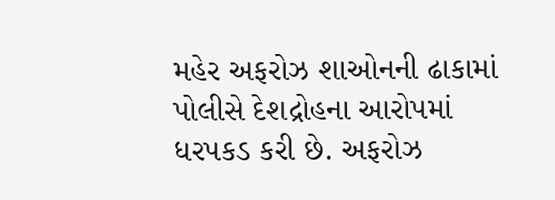મહેર અફરોઝ શાઓનની ઢાકામાં પોલીસે દેશદ્રોહના આરોપમાં ધરપકડ કરી છે. અફરોઝ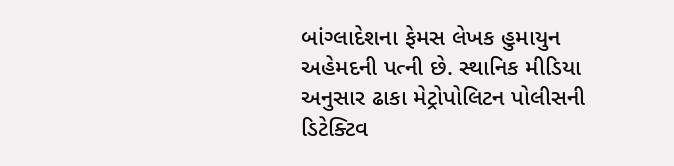બાંગ્લાદેશના ફેમસ લેખક હુમાયુન અહેમદની પત્ની છે. સ્થાનિક મીડિયા અનુસાર ઢાકા મેટ્રોપોલિટન પોલીસની ડિટેક્ટિવ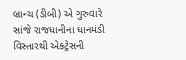બ્રાન્ચ (ડીબી) એ ગુરુવારે સાંજે રાજધાનીના ધાનમંડી વિસ્તારથી એક્ટ્રેસની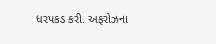ધરપકડ કરી. અફરોઝના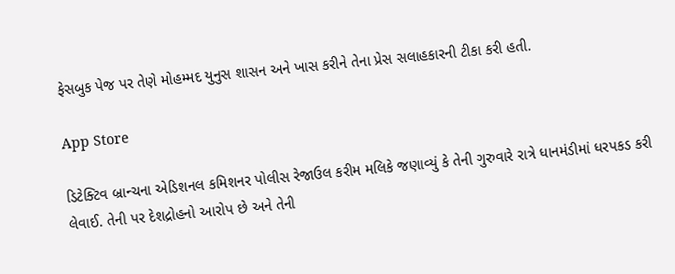ફેસબુક પેજ પર તેણે મોહમ્મદ યુનુસ શાસન અને ખાસ કરીને તેના પ્રેસ સલાહકારની ટીકા કરી હતી.

App Store

ડિટેક્ટિવ બ્રાન્ચના એડિશનલ કમિશનર પોલીસ રેજાઉલ કરીમ મલિકે જણાવ્યું કે તેની ગુરુવારે રાત્રે ધાનમંડીમાં ધરપકડ કરી લેવાઈ. તેની પર દેશદ્રોહનો આરોપ છે અને તેની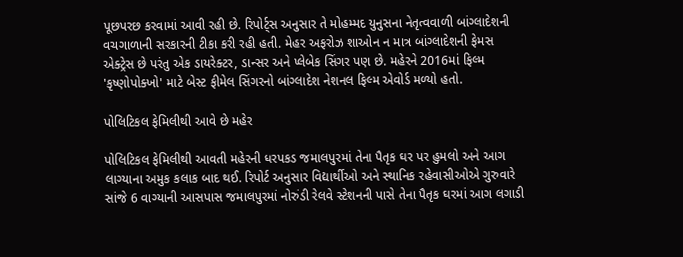પૂછપરછ કરવામાં આવી રહી છે. રિપોર્ટ્સ અનુસાર તે મોહમ્મદ યુનુસના નેતૃત્વવાળી બાંગ્લાદેશની વચગાળાની સરકારની ટીકા કરી રહી હતી. મેહર અફરોઝ શાઓન ન માત્ર બાંગ્લાદેશની ફેમસ એક્ટ્રેસ છે પરંતુ એક ડાયરેક્ટર, ડાન્સર અને પ્લેબેક સિંગર પણ છે. મહેરને 2016માં ફિલ્મ 'કૃષ્ણોપોક્ખો' માટે બેસ્ટ ફીમેલ સિંગરનો બાંગ્લાદેશ નેશનલ ફિલ્મ એવોર્ડ મળ્યો હતો.

પોલિટિકલ ફેમિલીથી આવે છે મહેર

પોલિટિકલ ફેમિલીથી આવતી મહેરની ધરપકડ જમાલપુરમાં તેના પૈતૃક ઘર પર હુમલો અને આગ લાગ્યાના અમુક કલાક બાદ થઈ. રિપોર્ટ અનુસાર વિદ્યાર્થીઓ અને સ્થાનિક રહેવાસીઓએ ગુરુવારે સાંજે 6 વાગ્યાની આસપાસ જમાલપુરમાં નોરુંડી રેલવે સ્ટેશનની પાસે તેના પૈતૃક ઘરમાં આગ લગાડી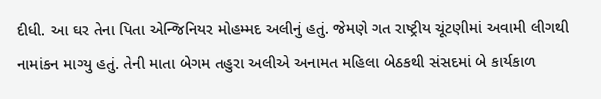દીધી. આ ઘર તેના પિતા એન્જિનિયર મોહમ્મદ અલીનું હતું. જેમણે ગત રાષ્ટ્રીય ચૂંટણીમાં અવામી લીગથી નામાંકન માગ્યુ હતું. તેની માતા બેગમ તહુરા અલીએ અનામત મહિલા બેઠકથી સંસદમાં બે કાર્યકાળ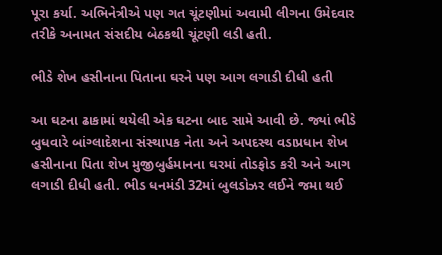પૂરા કર્યા. અભિનેત્રીએ પણ ગત ચૂંટણીમાં અવામી લીગના ઉમેદવાર તરીકે અનામત સંસદીય બેઠકથી ચૂંટણી લડી હતી.

ભીડે શેખ હસીનાના પિતાના ઘરને પણ આગ લગાડી દીધી હતી

આ ઘટના ઢાકામાં થયેલી એક ઘટના બાદ સામે આવી છે. જ્યાં ભીડે બુધવારે બાંગ્લાદેશના સંસ્થાપક નેતા અને અપદસ્થ વડાપ્રધાન શેખ હસીનાના પિતા શેખ મુજીબુર્હમાનના ઘરમાં તોડફોડ કરી અને આગ લગાડી દીધી હતી. ભીડ ધનમંડી 32માં બુલડોઝર લઈને જમા થઈ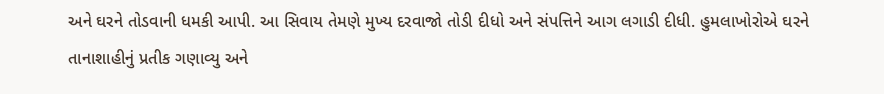અને ઘરને તોડવાની ધમકી આપી. આ સિવાય તેમણે મુખ્ય દરવાજો તોડી દીધો અને સંપત્તિને આગ લગાડી દીધી. હુમલાખોરોએ ઘરને તાનાશાહીનું પ્રતીક ગણાવ્યુ અને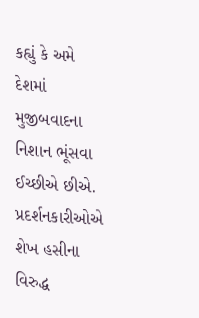કહ્યું કે અમે દેશમાં મુજીબવાદના નિશાન ભૂંસવા ઈચ્છીએ છીએ. પ્રદર્શનકારીઓએ શેખ હસીના વિરુદ્ધ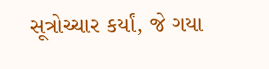સૂત્રોચ્ચાર કર્યાં, જે ગયા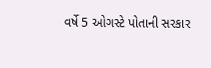વર્ષે 5 ઓગસ્ટે પોતાની સરકાર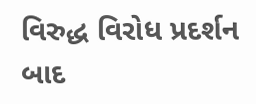વિરુદ્ધ વિરોધ પ્રદર્શન બાદ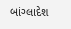બાંગ્લાદેશ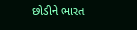છોડીને ભારત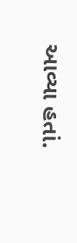આવ્યા હતાં.